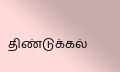திண்டுக்கல்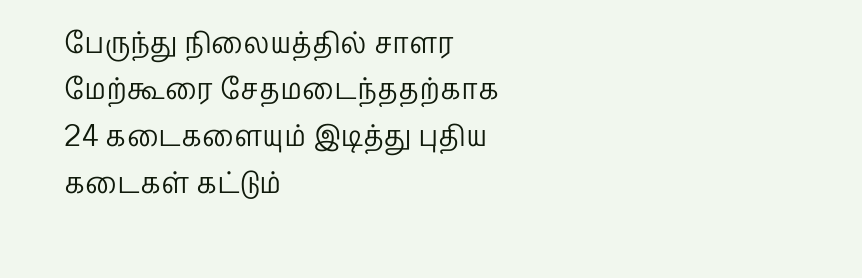பேருந்து நிலையத்தில் சாளர மேற்கூரை சேதமடைந்ததற்காக 24 கடைகளையும் இடித்து புதிய கடைகள் கட்டும்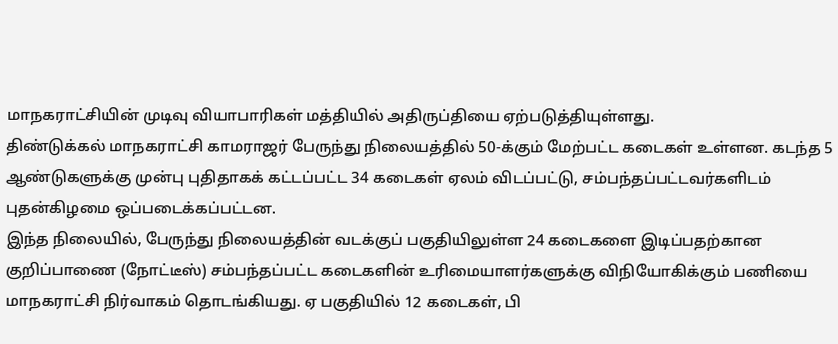மாநகராட்சியின் முடிவு வியாபாரிகள் மத்தியில் அதிருப்தியை ஏற்படுத்தியுள்ளது.
திண்டுக்கல் மாநகராட்சி காமராஜர் பேருந்து நிலையத்தில் 50-க்கும் மேற்பட்ட கடைகள் உள்ளன. கடந்த 5 ஆண்டுகளுக்கு முன்பு புதிதாகக் கட்டப்பட்ட 34 கடைகள் ஏலம் விடப்பட்டு, சம்பந்தப்பட்டவர்களிடம் புதன்கிழமை ஒப்படைக்கப்பட்டன.
இந்த நிலையில், பேருந்து நிலையத்தின் வடக்குப் பகுதியிலுள்ள 24 கடைகளை இடிப்பதற்கான குறிப்பாணை (நோட்டீஸ்) சம்பந்தப்பட்ட கடைகளின் உரிமையாளர்களுக்கு விநியோகிக்கும் பணியை மாநகராட்சி நிர்வாகம் தொடங்கியது. ஏ பகுதியில் 12 கடைகள், பி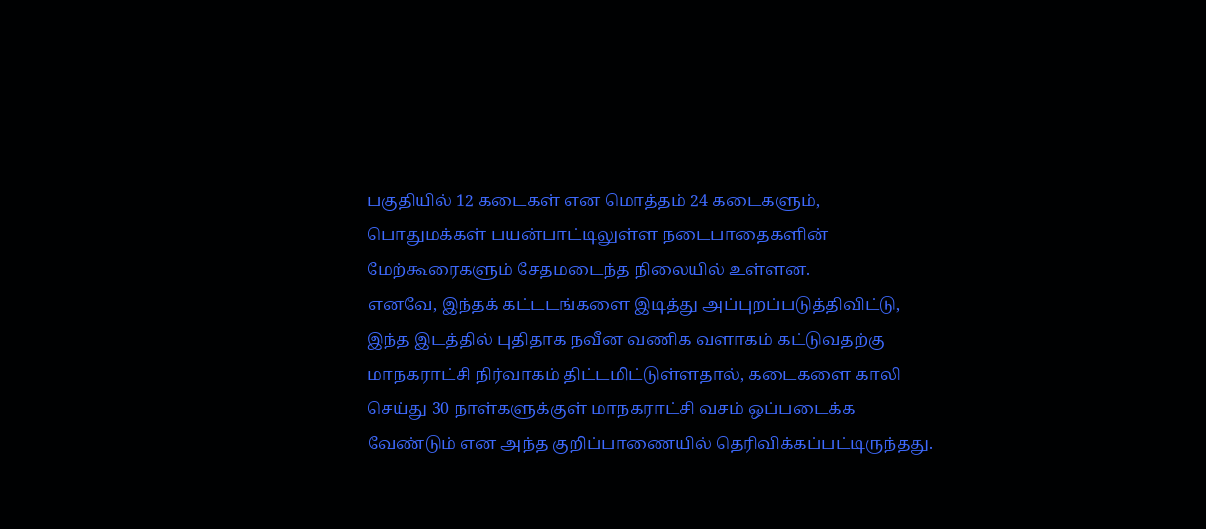பகுதியில் 12 கடைகள் என மொத்தம் 24 கடைகளும், பொதுமக்கள் பயன்பாட்டிலுள்ள நடைபாதைகளின் மேற்கூரைகளும் சேதமடைந்த நிலையில் உள்ளன.
எனவே, இந்தக் கட்டடங்களை இடித்து அப்புறப்படுத்திவிட்டு, இந்த இடத்தில் புதிதாக நவீன வணிக வளாகம் கட்டுவதற்கு மாநகராட்சி நிர்வாகம் திட்டமிட்டுள்ளதால், கடைகளை காலி செய்து 30 நாள்களுக்குள் மாநகராட்சி வசம் ஒப்படைக்க வேண்டும் என அந்த குறிப்பாணையில் தெரிவிக்கப்பட்டிருந்தது.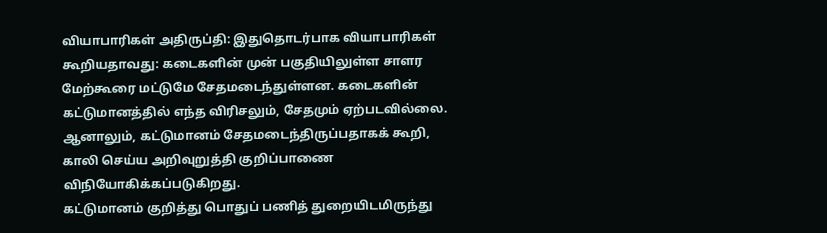வியாபாரிகள் அதிருப்தி: இதுதொடர்பாக வியாபாரிகள் கூறியதாவது: கடைகளின் முன் பகுதியிலுள்ள சாளர மேற்கூரை மட்டுமே சேதமடைந்துள்ளன. கடைகளின் கட்டுமானத்தில் எந்த விரிசலும், சேதமும் ஏற்படவில்லை. ஆனாலும், கட்டுமானம் சேதமடைந்திருப்பதாகக் கூறி, காலி செய்ய அறிவுறுத்தி குறிப்பாணை விநியோகிக்கப்படுகிறது.
கட்டுமானம் குறித்து பொதுப் பணித் துறையிடமிருந்து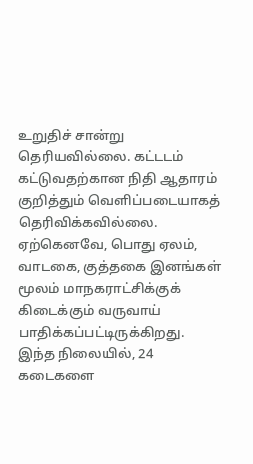உறுதிச் சான்று தெரியவில்லை. கட்டடம் கட்டுவதற்கான நிதி ஆதாரம் குறித்தும் வெளிப்படையாகத் தெரிவிக்கவில்லை. ஏற்கெனவே, பொது ஏலம், வாடகை, குத்தகை இனங்கள் மூலம் மாநகராட்சிக்குக் கிடைக்கும் வருவாய் பாதிக்கப்பட்டிருக்கிறது.
இந்த நிலையில், 24 கடைகளை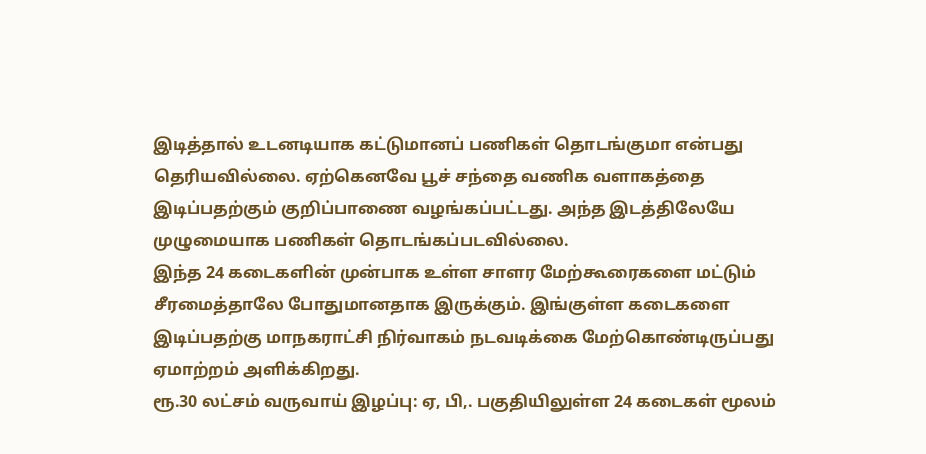இடித்தால் உடனடியாக கட்டுமானப் பணிகள் தொடங்குமா என்பது தெரியவில்லை. ஏற்கெனவே பூச் சந்தை வணிக வளாகத்தை இடிப்பதற்கும் குறிப்பாணை வழங்கப்பட்டது. அந்த இடத்திலேயே முழுமையாக பணிகள் தொடங்கப்படவில்லை.
இந்த 24 கடைகளின் முன்பாக உள்ள சாளர மேற்கூரைகளை மட்டும் சீரமைத்தாலே போதுமானதாக இருக்கும். இங்குள்ள கடைகளை இடிப்பதற்கு மாநகராட்சி நிர்வாகம் நடவடிக்கை மேற்கொண்டிருப்பது ஏமாற்றம் அளிக்கிறது.
ரூ.30 லட்சம் வருவாய் இழப்பு: ஏ, பி,. பகுதியிலுள்ள 24 கடைகள் மூலம்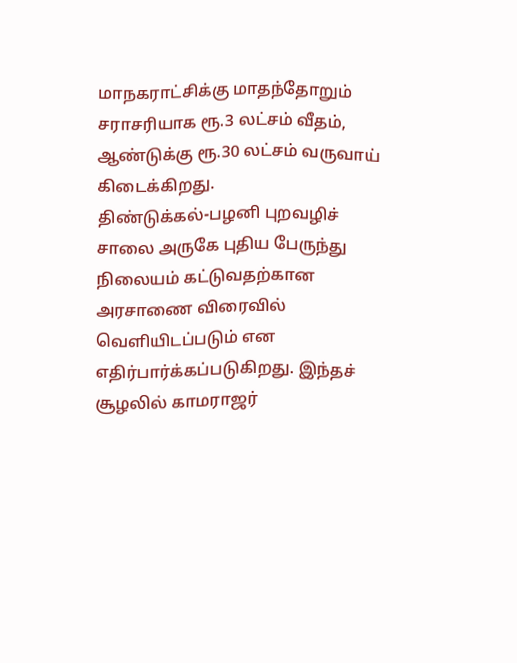மாநகராட்சிக்கு மாதந்தோறும் சராசரியாக ரூ.3 லட்சம் வீதம், ஆண்டுக்கு ரூ.30 லட்சம் வருவாய் கிடைக்கிறது.
திண்டுக்கல்-பழனி புறவழிச் சாலை அருகே புதிய பேருந்து நிலையம் கட்டுவதற்கான அரசாணை விரைவில் வெளியிடப்படும் என எதிர்பார்க்கப்படுகிறது. இந்தச் சூழலில் காமராஜர்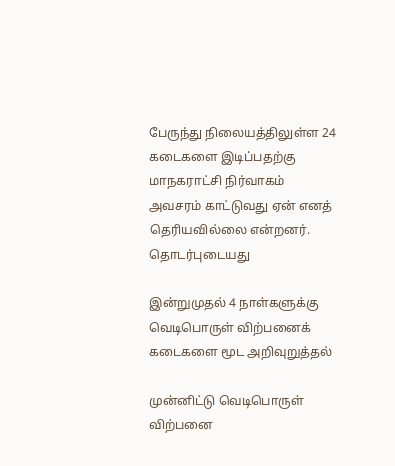பேருந்து நிலையத்திலுள்ள 24 கடைகளை இடிப்பதற்கு மாநகராட்சி நிர்வாகம் அவசரம் காட்டுவது ஏன் எனத் தெரியவில்லை என்றனர்.
தொடர்புடையது

இன்றுமுதல் 4 நாள்களுக்கு வெடிபொருள் விற்பனைக் கடைகளை மூட அறிவுறுத்தல்

முன்னிட்டு வெடிபொருள் விற்பனை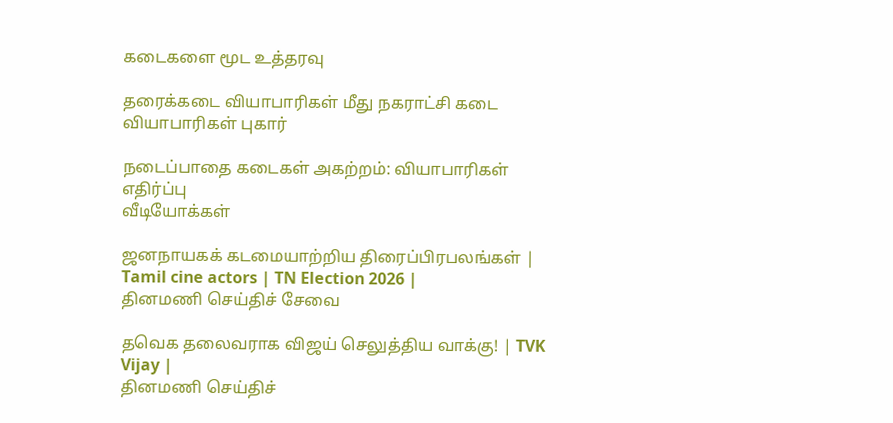கடைகளை மூட உத்தரவு

தரைக்கடை வியாபாரிகள் மீது நகராட்சி கடை வியாபாரிகள் புகார்

நடைப்பாதை கடைகள் அகற்றம்: வியாபாரிகள் எதிர்ப்பு
வீடியோக்கள்

ஜனநாயகக் கடமையாற்றிய திரைப்பிரபலங்கள் | Tamil cine actors | TN Election 2026 |
தினமணி செய்திச் சேவை

தவெக தலைவராக விஜய் செலுத்திய வாக்கு! | TVK Vijay |
தினமணி செய்திச்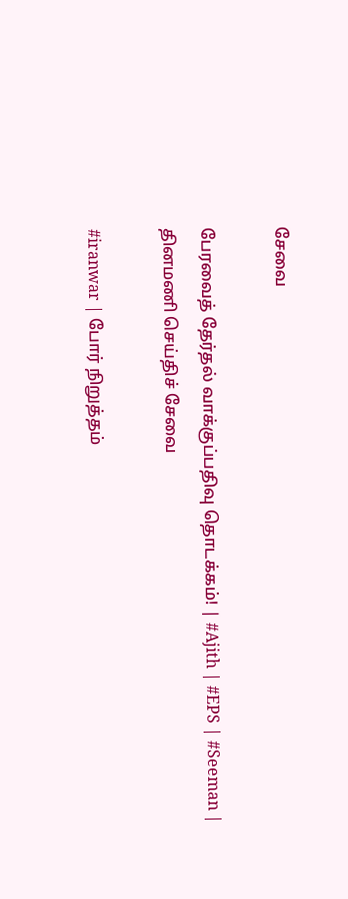சேவை

பேரவைத் தேர்தல் வாக்குப்பதிவு தொடக்கம்! | #Ajith | #EPS | #Seeman |
தினமணி செய்திச் சேவை

#iranwar | போர் நிறுத்தம்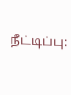நீட்டிப்பு: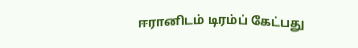ஈரானிடம் டிரம்ப் கேட்பது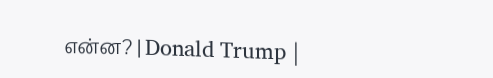என்ன? | Donald Trump |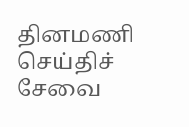தினமணி செய்திச் சேவை